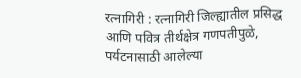रत्नागिरी : रत्नागिरी जिल्ह्यातील प्रसिद्ध आणि पवित्र तीर्थक्षेत्र गणपतीपुळे, पर्यटनासाठी आलेल्या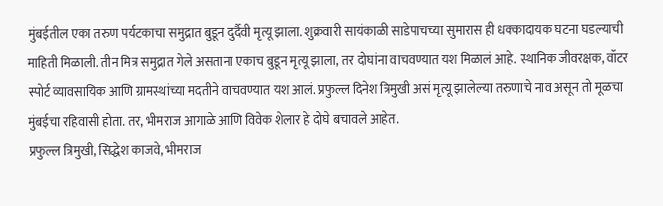मुंबईतील एका तरुण पर्यटकाचा समुद्रात बुडून दुर्दैवी मृत्यू झाला. शुक्रवारी सायंकाळी साडेपाचच्या सुमारास ही धक्कादायक घटना घडल्याची माहिती मिळाली. तीन मित्र समुद्रात गेले असताना एकाच बुडून मृत्यू झाला, तर दोघांना वाचवण्यात यश मिळालं आहे. स्थानिक जीवरक्षक, वॉटर स्पोर्ट व्यावसायिक आणि ग्रामस्थांच्या मदतीने वाचवण्यात यश आलं. प्रफुल्ल दिनेश त्रिमुखी असं मृत्यू झालेल्या तरुणाचे नाव असून तो मूळचा मुंबईचा रहिवासी होता. तर, भीमराज आगाळे आणि विवेक शेलार हे दोघे बचावले आहेत.
प्रफुल्ल त्रिमुखी, सिद्धेश काजवे, भीमराज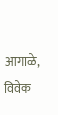आगाळे, विवेक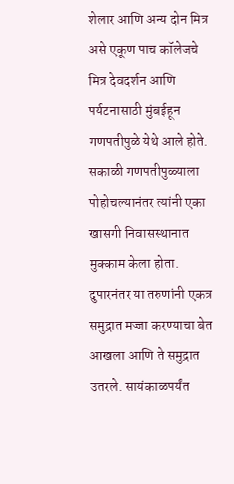शेलार आणि अन्य दोन मित्र असे एकूण पाच कॉलेजचे मित्र देवदर्शन आणि पर्यटनासाठी मुंबईहून गणपतीपुळे येथे आले होते. सकाळी गणपतीपुळ्याला पोहोचल्यानंतर त्यांनी एका खासगी निवासस्थानात मुक्काम केला होता. दुपारनंतर या तरुणांनी एकत्र समुद्रात मज्जा करण्याचा बेत आखला आणि ते समुद्रात उतरले. सायंकाळपर्यंत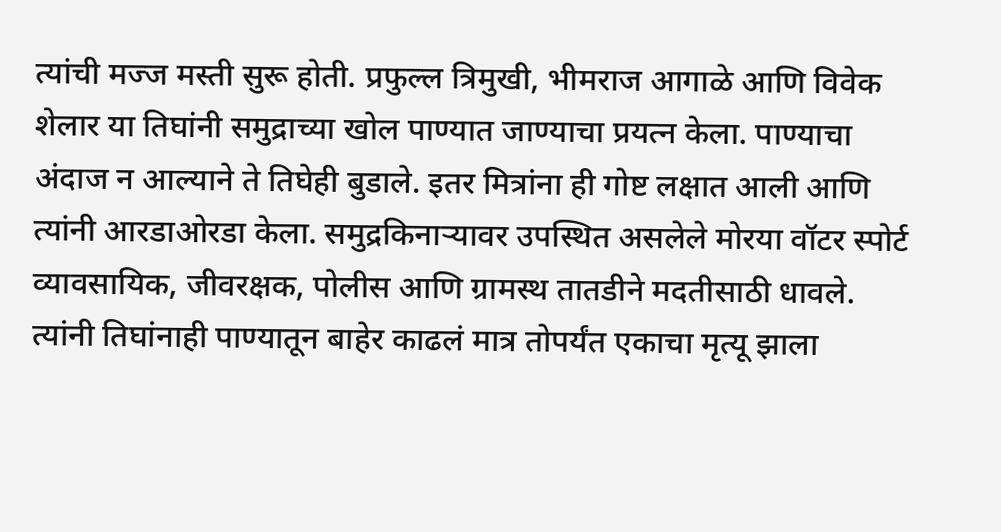त्यांची मज्ज मस्ती सुरू होती. प्रफुल्ल त्रिमुखी, भीमराज आगाळे आणि विवेक शेलार या तिघांनी समुद्राच्या खोल पाण्यात जाण्याचा प्रयत्न केला. पाण्याचा अंदाज न आल्याने ते तिघेही बुडाले. इतर मित्रांना ही गोष्ट लक्षात आली आणि त्यांनी आरडाओरडा केला. समुद्रकिनाऱ्यावर उपस्थित असलेले मोरया वॉटर स्पोर्ट व्यावसायिक, जीवरक्षक, पोलीस आणि ग्रामस्थ तातडीने मदतीसाठी धावले. त्यांनी तिघांनाही पाण्यातून बाहेर काढलं मात्र तोपर्यंत एकाचा मृत्यू झाला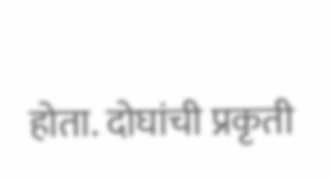होता. दोघांची प्रकृती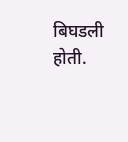बिघडली होती.